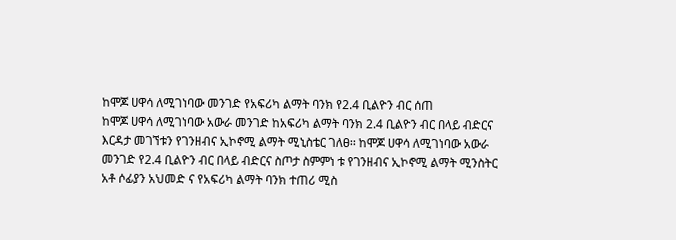ከሞጆ ሀዋሳ ለሚገነባው መንገድ የአፍሪካ ልማት ባንክ የ2.4 ቢልዮን ብር ሰጠ
ከሞጆ ሀዋሳ ለሚገነባው አውራ መንገድ ከአፍሪካ ልማት ባንክ 2.4 ቢልዮን ብር በላይ ብድርና እርዳታ መገኘቱን የገንዘብና ኢኮኖሚ ልማት ሚኒስቴር ገለፀ፡፡ ከሞጆ ሀዋሳ ለሚገነባው አውራ መንገድ የ2.4 ቢልዮን ብር በላይ ብድርና ስጦታ ስምምነ ቱ የገንዘብና ኢኮኖሚ ልማት ሚንስትር አቶ ሶፊያን አህመድ ና የአፍሪካ ልማት ባንክ ተጠሪ ሚስ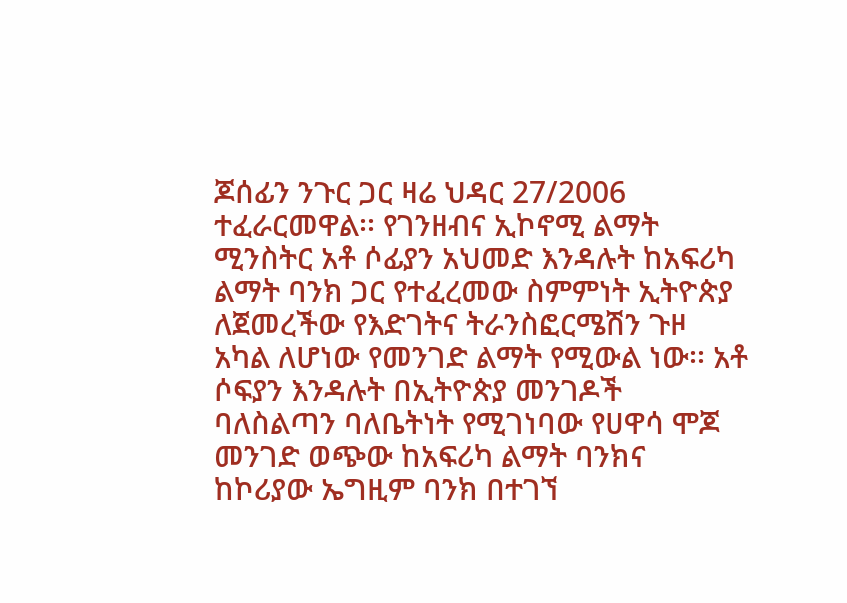ጆሰፊን ንጉር ጋር ዛሬ ህዳር 27/2006 ተፈራርመዋል፡፡ የገንዘብና ኢኮኖሚ ልማት ሚንስትር አቶ ሶፊያን አህመድ እንዳሉት ከአፍሪካ ልማት ባንክ ጋር የተፈረመው ስምምነት ኢትዮጵያ ለጀመረችው የእድገትና ትራንስፎርሜሽን ጉዞ አካል ለሆነው የመንገድ ልማት የሚውል ነው፡፡ አቶ ሶፍያን እንዳሉት በኢትዮጵያ መንገዶች ባለስልጣን ባለቤትነት የሚገነባው የሀዋሳ ሞጆ መንገድ ወጭው ከአፍሪካ ልማት ባንክና ከኮሪያው ኤግዚም ባንክ በተገኘ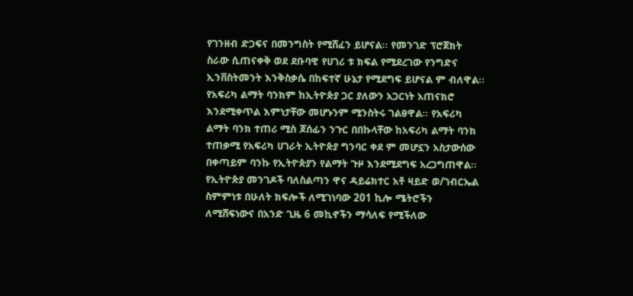የገንዘብ ድጋፍና በመንግስት የሚሸፈን ይሆናል፡፡ የመንገድ ፕሮጀክት ስራው ሲጠናቀቅ ወደ ደቡባዊ የሀገሪ ቱ ክፍል የሚደረገው የንግድና ኢንቨስትመንት እንቅስቃሴ በከፍተኛ ሁኔታ የሚደግፍ ይሆናል ም ብለዋል፡፡ የአፍሪካ ልማት ባንክም ከኢትዮጵያ ጋር ያለውን አጋርነት አጠናክሮ እንደሚቀጥል እምነታቸው መሆኑንም ሚንስትሩ ገልፀዋል፡፡ የአፍሪካ ልማት ባንክ ተጠሪ ሚስ ጆሰፊን ንጉር በበኩላቸው ከአፍሪካ ልማት ባንክ ተጠቃሚ የአፍሪካ ሀገራት ኢትዮጵያ ግንባር ቀደ ም መሆኗን አስታውሰው በቀጣይም ባንኩ የኢትዮጵያን የልማት ጉዞ እንደሚደግፍ አረጋግጠዋል፡፡ የኢትዮጵያ መንገዶች ባለስልጣን ዋና ዳይሬክተር አቶ ዛይድ ወ/ገብርኤል ስምምነቱ በሁለት ክፍሎች ለሚገነባው 201 ኪሎ ሜትሮችን ለሚሸፍነውና በአንድ ጊዜ 6 መኪኖችን ማሳለፍ የሚችለው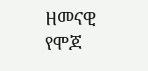ዘመናዊ የሞጆ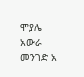ሞያሌ አውራ መንገድ አ